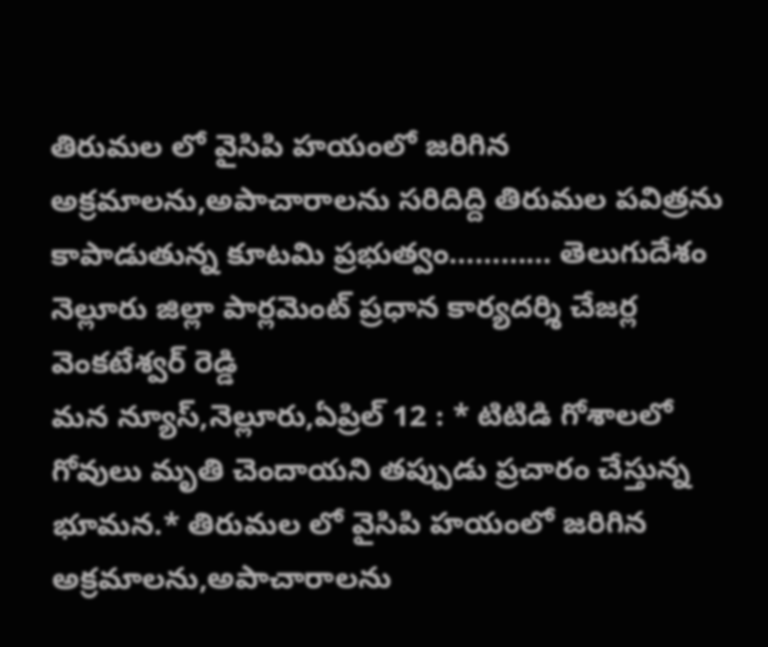తిరుమల లో వైసిపి హయంలో జరిగిన అక్రమాలను,అపాచారాలను సరిదిద్ది తిరుమల పవిత్రను కాపాడుతున్న కూటమి ప్రభుత్వం………… తెలుగుదేశం నెల్లూరు జిల్లా పార్లమెంట్ ప్రధాన కార్యదర్శి చేజర్ల వెంకటేశ్వర్ రెడ్డి
మన న్యూస్,నెల్లూరు,ఏప్రిల్ 12 : * టిటిడి గోశాలలో గోవులు మృతి చెందాయని తప్పుడు ప్రచారం చేస్తున్న భూమన.* తిరుమల లో వైసిపి హయంలో జరిగిన అక్రమాలను,అపాచారాలను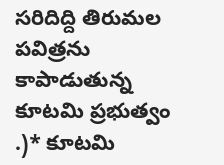సరిదిద్ది తిరుమల పవిత్రను కాపాడుతున్న కూటమి ప్రభుత్వం .)* కూటమి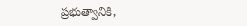ప్రభుత్వానికి,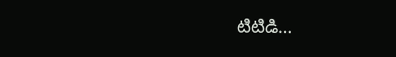టిటిడి…